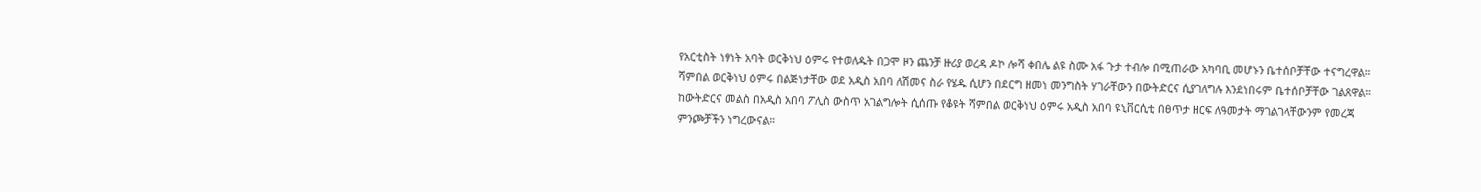የአርቲስት ነፃነት አባት ወርቅነህ ዕምሩ የተወለዱት በጋሞ ዞን ጨንቻ ዙሪያ ወረዳ ዶኮ ሎሻ ቀበሌ ልዩ ስሙ አፋ ጉታ ተብሎ በሚጠራው አካባቢ መሆኑን ቤተሰቦቻቸው ተናግረዋል።
ሻምበል ወርቅነህ ዕምሩ በልጅነታቸው ወደ አዲስ አበባ ለሽመና ስራ የሄዱ ሲሆን በደርግ ዘመነ መንግስት ሃገራቸውን በውትድርና ሲያገለግሉ እንደነበሩም ቤተሰቦቻቸው ገልጸዋል።
ከውትድርና መልስ በአዲስ አበባ ፖሊስ ውስጥ አገልግሎት ሲሰጡ የቆዩት ሻምበል ወርቅነህ ዕምሩ አዲስ አበባ ዩኒቨርሲቲ በፀጥታ ዘርፍ ለዓመታት ማገልገላቸውንም የመረጃ ምንጮቻችን ነግረውናል።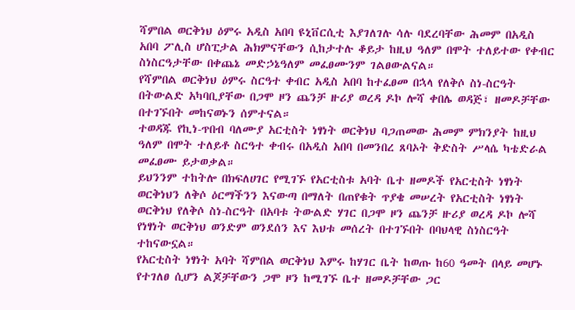ሻምበል ወርቅነህ ዕምሩ አዲስ አበባ ዩኒቨርሲቲ እያገለገሉ ሳሉ ባደረባቸው ሕመም በአዲስ አበባ ፖሊስ ሆስፒታል ሕክምናቸውን ሲከታተሉ ቆይታ ከዚህ ዓለም በሞት ተለይተው የቀብር ስነስርዓታቸው በቀጨኔ መድኃኔዓለም መፈፀሙንም ገልፀውልናል።
የሻምበል ወርቅነህ ዕምሩ ስርዓተ ቀብር አዲስ አበባ ከተፈፀመ በኋላ የለቅሶ ስነ-ስርዓት በትውልድ አካባቢያቸው በጋሞ ዞን ጨንቻ ዙሪያ ወረዳ ዶኮ ሎሻ ቀበሌ ወዳጅ፣ ዘመዶቻቸው በተገኙበት መከናወኑን ሰምተናል።
ተወዳጁ የኪነ-ጥበብ ባለሙያ አርቲስት ነፃነት ወርቅነህ ባጋጠመው ሕመም ምክንያት ከዚህ ዓለም በሞት ተለይቶ ስርዓተ ቀብሩ በአዲስ አበባ በመንበረ ጸባኦት ቅድስት ሥላሴ ካቴድራል መፈፀሙ ይታወቃል።
ይህንንም ተከትሎ በክፍለሀገር የሚገኙ የአርቲስቱ አባት ቤተ ዘመዶች የአርቲስት ነፃነት ወርቅነህን ለቅሶ ዕርማችንን እናውጣ በማለት በጠየቁት ጥያቄ መሠረት የአርቲስት ነፃነት ወርቅነህ የለቅሶ ስነ-ስርዓት በአባቱ ትውልድ ሃገር በጋሞ ዞን ጨንቻ ዙሪያ ወረዳ ዶኮ ሎሻ የነፃነት ወርቅነህ ወንድም ወንደሰን እና እህቱ መሰረት በተገኙበት በባህላዊ ስነስርዓት ተከናውኗል።
የአርቲስት ነፃነት አባት ሻምበል ወርቅነህ እምሩ ከሃገር ቤት ከወጡ ከ60 ዓመት በላይ መሆኑ የተገለፀ ሲሆን ልጆቻቸውን ጋሞ ዞን ከሚገኙ ቤተ ዘመዶቻቸው ጋር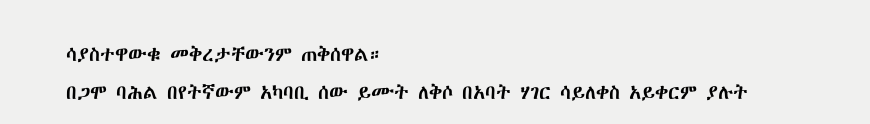ሳያስተዋውቁ መቅረታቸውንም ጠቅሰዋል።
በጋሞ ባሕል በየትኛውም አካባቢ ሰው ይሙት ለቅሶ በአባት ሃገር ሳይለቀስ አይቀርም ያሉት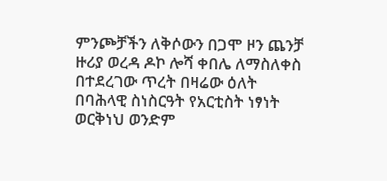ምንጮቻችን ለቅሶውን በጋሞ ዞን ጨንቻ ዙሪያ ወረዳ ዶኮ ሎሻ ቀበሌ ለማስለቀስ በተደረገው ጥረት በዛሬው ዕለት በባሕላዊ ስነስርዓት የአርቲስት ነፃነት ወርቅነህ ወንድም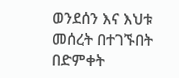ወንደሰን እና እህቱ መሰረት በተገኙበት በድምቀት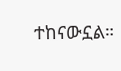ተከናውኗል።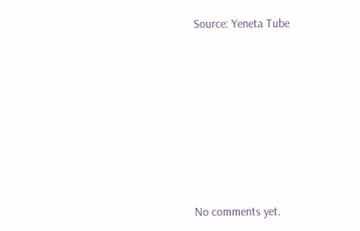Source: Yeneta Tube









No comments yet.